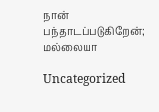நான் பந்தாடப்படுகிறேன்; மல்லையா

Uncategorized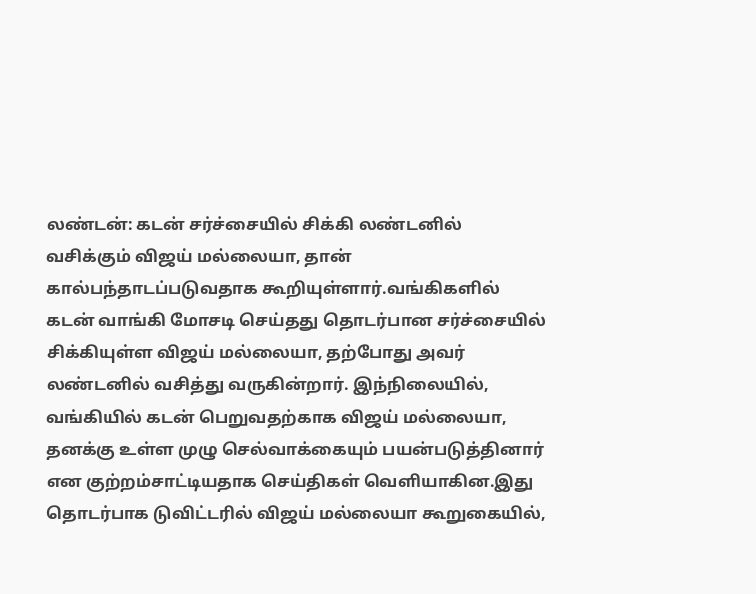லண்டன்: கடன் சர்ச்சையில் சிக்கி லண்டனில் வசிக்கும் விஜய் மல்லையா, தான் கால்பந்தாடப்படுவதாக கூறியுள்ளார்.வங்கிகளில் கடன் வாங்கி மோசடி செய்தது தொடர்பான சர்ச்சையில் சிக்கியுள்ள விஜய் மல்லையா, தற்போது அவர் லண்டனில் வசித்து வருகின்றார். இந்நிலையில், வங்கியில் கடன் பெறுவதற்காக விஜய் மல்லையா, தனக்கு உள்ள முழு செல்வாக்கையும் பயன்படுத்தினார் என குற்றம்சாட்டியதாக செய்திகள் வெளியாகின.இது தொடர்பாக டுவிட்டரில் விஜய் மல்லையா கூறுகையில்,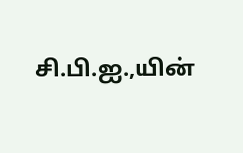சி.பி.ஐ.,யின்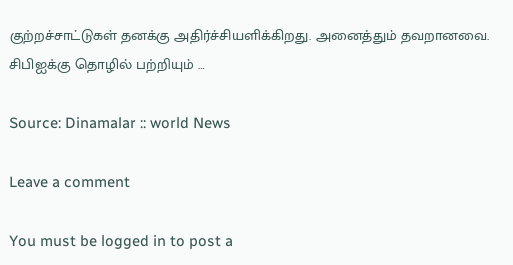குற்றச்சாட்டுகள் தனக்கு அதிர்ச்சியளிக்கிறது. அனைத்தும் தவறானவை. சிபிஐக்கு தொழில் பற்றியும் …

Source: Dinamalar :: world News

Leave a comment

You must be logged in to post a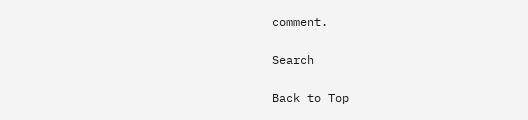comment.

Search

Back to Top